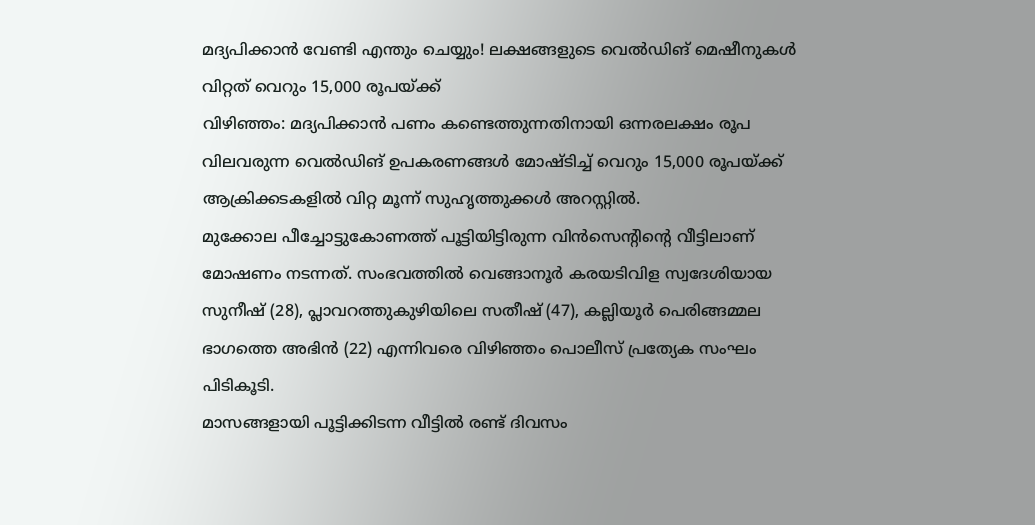മദ്യപിക്കാൻ വേണ്ടി എന്തും ചെയ്യും! ലക്ഷങ്ങളുടെ വെൽഡിങ് മെഷീനുകൾ വിറ്റത് വെറും 15,000 രൂപയ്ക്ക്
വിഴിഞ്ഞം: മദ്യപിക്കാൻ പണം കണ്ടെത്തുന്നതിനായി ഒന്നരലക്ഷം രൂപ വിലവരുന്ന വെൽഡിങ് ഉപകരണങ്ങൾ മോഷ്ടിച്ച് വെറും 15,000 രൂപയ്ക്ക് ആക്രിക്കടകളിൽ വിറ്റ മൂന്ന് സുഹൃത്തുക്കൾ അറസ്റ്റിൽ.
മുക്കോല പീച്ചോട്ടുകോണത്ത് പൂട്ടിയിട്ടിരുന്ന വിൻസെന്റിന്റെ വീട്ടിലാണ് മോഷണം നടന്നത്. സംഭവത്തിൽ വെങ്ങാനൂർ കരയടിവിള സ്വദേശിയായ സുനീഷ് (28), പ്ലാവറത്തുകുഴിയിലെ സതീഷ് (47), കല്ലിയൂർ പെരിങ്ങമ്മല ഭാഗത്തെ അഭിൻ (22) എന്നിവരെ വിഴിഞ്ഞം പൊലീസ് പ്രത്യേക സംഘം പിടികൂടി.
മാസങ്ങളായി പൂട്ടിക്കിടന്ന വീട്ടിൽ രണ്ട് ദിവസം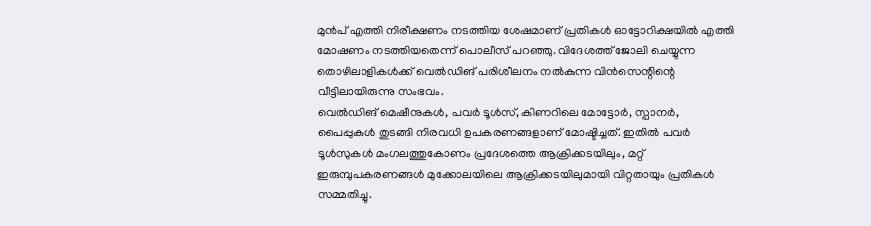മുൻപ് എത്തി നിരീക്ഷണം നടത്തിയ ശേഷമാണ് പ്രതികൾ ഓട്ടോറിക്ഷയിൽ എത്തി മോഷണം നടത്തിയതെന്ന് പൊലീസ് പറഞ്ഞു. വിദേശത്ത് ജോലി ചെയ്യുന്ന തൊഴിലാളികൾക്ക് വെൽഡിങ് പരിശീലനം നൽകുന്ന വിൻസെന്റിന്റെ വീട്ടിലായിരുന്നു സംഭവം.
വെൽഡിങ് മെഷീനുകൾ, പവർ ടൂൾസ്, കിണറിലെ മോട്ടോർ, സ്പാനർ, പൈപ്പുകൾ തുടങ്ങി നിരവധി ഉപകരണങ്ങളാണ് മോഷ്ടിച്ചത്. ഇതിൽ പവർ ടൂൾസുകൾ മംഗലത്തുകോണം പ്രദേശത്തെ ആക്രിക്കടയിലും, മറ്റ് ഇരുമ്പുപകരണങ്ങൾ മുക്കോലയിലെ ആക്രിക്കടയിലുമായി വിറ്റതായും പ്രതികൾ സമ്മതിച്ചു.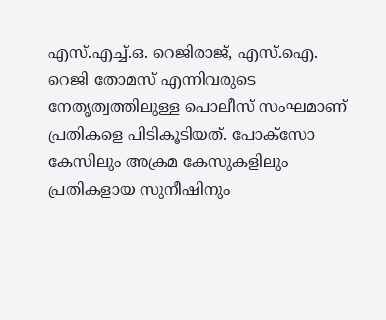എസ്.എച്ച്.ഒ. റെജിരാജ്, എസ്.ഐ. റെജി തോമസ് എന്നിവരുടെ നേതൃത്വത്തിലുള്ള പൊലീസ് സംഘമാണ് പ്രതികളെ പിടികൂടിയത്. പോക്സോ കേസിലും അക്രമ കേസുകളിലും പ്രതികളായ സുനീഷിനും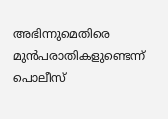അഭിന്നുമെതിരെ മുൻപരാതികളുണ്ടെന്ന് പൊലീസ്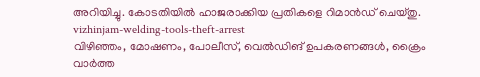അറിയിച്ചു. കോടതിയിൽ ഹാജരാക്കിയ പ്രതികളെ റിമാൻഡ് ചെയ്തു.
vizhinjam-welding-tools-theft-arrest
വിഴിഞ്ഞം, മോഷണം, പോലീസ്, വെൽഡിങ് ഉപകരണങ്ങൾ, ക്രൈം വാർത്ത